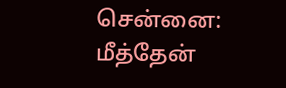சென்னை: மீத்தேன்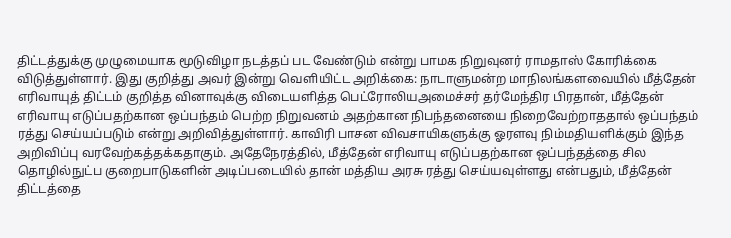திட்டத்துக்கு முழுமையாக மூடுவிழா நடத்தப் பட வேண்டும் என்று பாமக நிறுவுனர் ராமதாஸ் கோரிக்கை விடுத்துள்ளார். இது குறித்து அவர் இன்று வெளியிட்ட அறிக்கை: நாடாளுமன்ற மாநிலங்களவையில் மீத்தேன் எரிவாயுத் திட்டம் குறித்த வினாவுக்கு விடையளித்த பெட்ரோலியஅமைச்சர் தர்மேந்திர பிரதான், மீத்தேன் எரிவாயு எடுப்பதற்கான ஒப்பந்தம் பெற்ற நிறுவனம் அதற்கான நிபந்தனையை நிறைவேற்றாததால் ஒப்பந்தம் ரத்து செய்யப்படும் என்று அறிவித்துள்ளார். காவிரி பாசன விவசாயிகளுக்கு ஓரளவு நிம்மதியளிக்கும் இந்த அறிவிப்பு வரவேற்கத்தக்கதாகும். அதேநேரத்தில், மீத்தேன் எரிவாயு எடுப்பதற்கான ஒப்பந்தத்தை சில தொழில்நுட்ப குறைபாடுகளின் அடிப்படையில் தான் மத்திய அரசு ரத்து செய்யவுள்ளது என்பதும், மீத்தேன் திட்டத்தை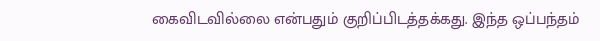கைவிடவில்லை என்பதும் குறிப்பிடத்தக்கது. இந்த ஒப்பந்தம்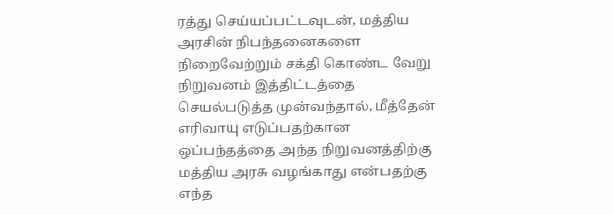ரத்து செய்யப்பட்டவுடன், மத்திய அரசின் நிபந்தனைகளை நிறைவேற்றும் சக்தி கொண்ட வேறு நிறுவனம் இத்திட்டத்தை செயல்படுத்த முன்வந்தால், மீத்தேன் எரிவாயு எடுப்பதற்கான ஒப்பந்தத்தை அந்த நிறுவனத்திற்கு மத்திய அரசு வழங்காது என்பதற்கு எந்த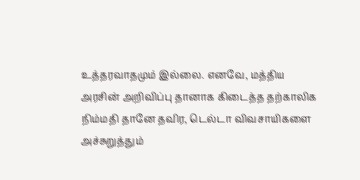உத்தரவாதமும் இல்லை. எனவே, மத்திய அரசின் அறிவிப்பு தானாக கிடைத்த தற்காலிக நிம்மதி தானே தவிர, டெல்டா விவசாயிகளை அச்சுறுத்தும்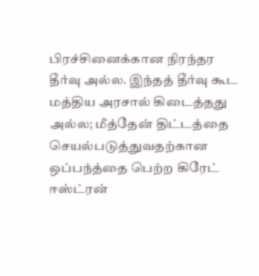பிரச்சினைக்கான நிரந்தர தீர்வு அல்ல. இந்தத் தீர்வு கூட மத்திய அரசால் கிடைத்தது அல்ல; மீத்தேன் திட்டத்தை செயல்படுத்துவதற்கான ஒப்பந்த்தை பெற்ற கிரேட் ஈஸ்ட்ரன்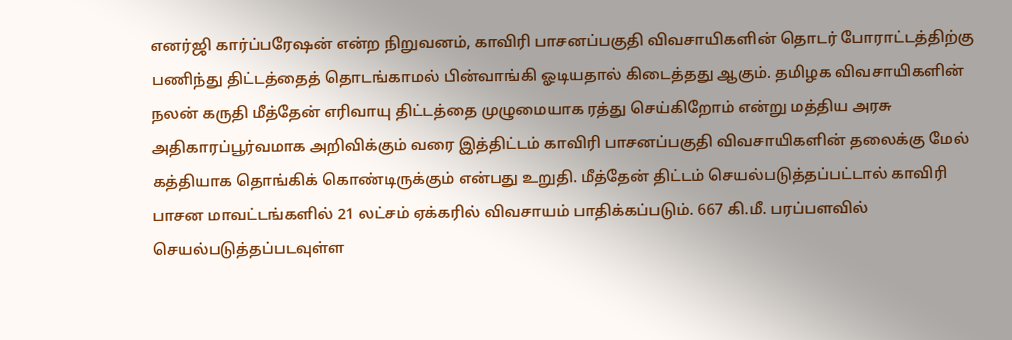எனர்ஜி கார்ப்பரேஷன் என்ற நிறுவனம், காவிரி பாசனப்பகுதி விவசாயிகளின் தொடர் போராட்டத்திற்கு பணிந்து திட்டத்தைத் தொடங்காமல் பின்வாங்கி ஓடியதால் கிடைத்தது ஆகும். தமிழக விவசாயிகளின் நலன் கருதி மீத்தேன் எரிவாயு திட்டத்தை முழுமையாக ரத்து செய்கிறோம் என்று மத்திய அரசு அதிகாரப்பூர்வமாக அறிவிக்கும் வரை இத்திட்டம் காவிரி பாசனப்பகுதி விவசாயிகளின் தலைக்கு மேல் கத்தியாக தொங்கிக் கொண்டிருக்கும் என்பது உறுதி. மீத்தேன் திட்டம் செயல்படுத்தப்பட்டால் காவிரி பாசன மாவட்டங்களில் 21 லட்சம் ஏக்கரில் விவசாயம் பாதிக்கப்படும். 667 கி.மீ. பரப்பளவில் செயல்படுத்தப்படவுள்ள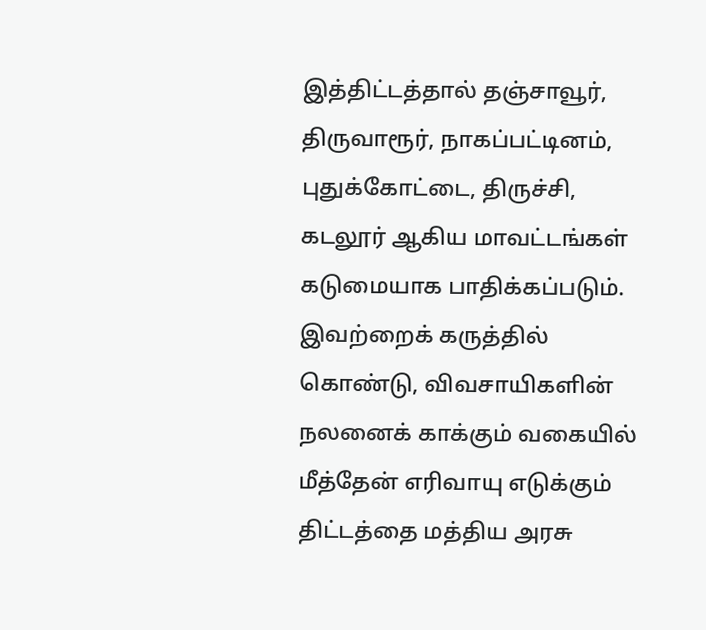இத்திட்டத்தால் தஞ்சாவூர், திருவாரூர், நாகப்பட்டினம், புதுக்கோட்டை, திருச்சி, கடலூர் ஆகிய மாவட்டங்கள் கடுமையாக பாதிக்கப்படும். இவற்றைக் கருத்தில் கொண்டு, விவசாயிகளின் நலனைக் காக்கும் வகையில் மீத்தேன் எரிவாயு எடுக்கும் திட்டத்தை மத்திய அரசு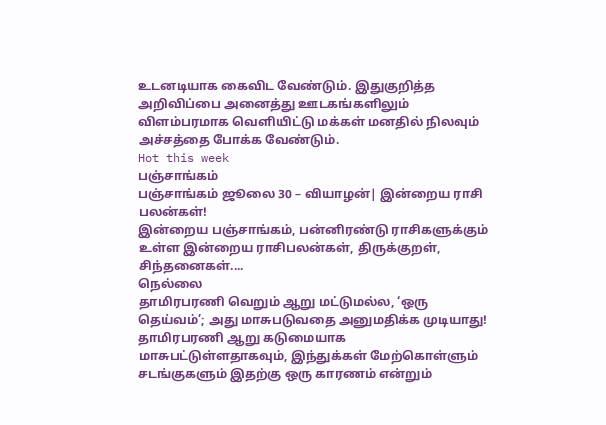உடனடியாக கைவிட வேண்டும். இதுகுறித்த அறிவிப்பை அனைத்து ஊடகங்களிலும் விளம்பரமாக வெளியிட்டு மக்கள் மனதில் நிலவும் அச்சத்தை போக்க வேண்டும்.
Hot this week
பஞ்சாங்கம்
பஞ்சாங்கம் ஜூலை 30 – வியாழன்| இன்றைய ராசி பலன்கள்!
இன்றைய பஞ்சாங்கம், பன்னிரண்டு ராசிகளுக்கும் உள்ள இன்றைய ராசிபலன்கள், திருக்குறள், சிந்தனைகள்....
நெல்லை
தாமிரபரணி வெறும் ஆறு மட்டுமல்ல, ‘ஒரு தெய்வம்’; அது மாசுபடுவதை அனுமதிக்க முடியாது!
தாமிரபரணி ஆறு கடுமையாக மாசுபட்டுள்ளதாகவும், இந்துக்கள் மேற்கொள்ளும் சடங்குகளும் இதற்கு ஒரு காரணம் என்றும்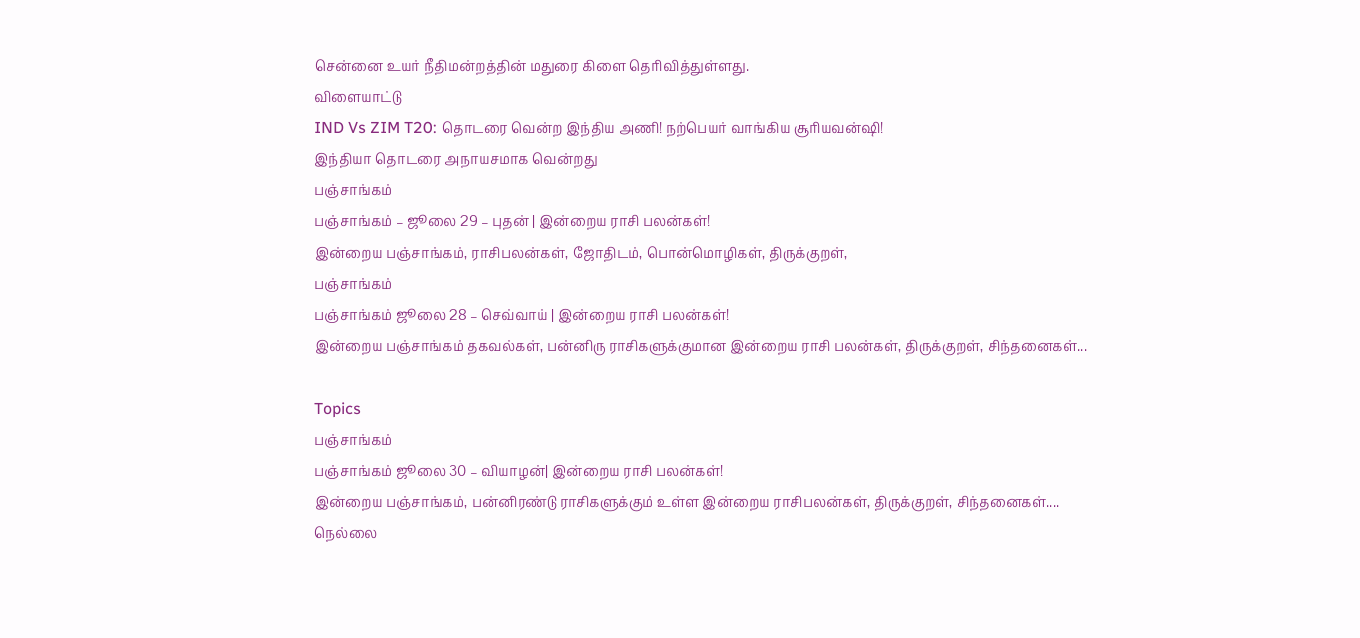சென்னை உயர் நீதிமன்றத்தின் மதுரை கிளை தெரிவித்துள்ளது.
விளையாட்டு
IND Vs ZIM T20: தொடரை வென்ற இந்திய அணி! நற்பெயர் வாங்கிய சூரியவன்ஷி!
இந்தியா தொடரை அநாயசமாக வென்றது
பஞ்சாங்கம்
பஞ்சாங்கம் – ஜூலை 29 – புதன் | இன்றைய ராசி பலன்கள்!
இன்றைய பஞ்சாங்கம், ராசிபலன்கள், ஜோதிடம், பொன்மொழிகள், திருக்குறள்,
பஞ்சாங்கம்
பஞ்சாங்கம் ஜூலை 28 – செவ்வாய் | இன்றைய ராசி பலன்கள்!
இன்றைய பஞ்சாங்கம் தகவல்கள், பன்னிரு ராசிகளுக்குமான இன்றைய ராசி பலன்கள், திருக்குறள், சிந்தனைகள்...

Topics
பஞ்சாங்கம்
பஞ்சாங்கம் ஜூலை 30 – வியாழன்| இன்றைய ராசி பலன்கள்!
இன்றைய பஞ்சாங்கம், பன்னிரண்டு ராசிகளுக்கும் உள்ள இன்றைய ராசிபலன்கள், திருக்குறள், சிந்தனைகள்....
நெல்லை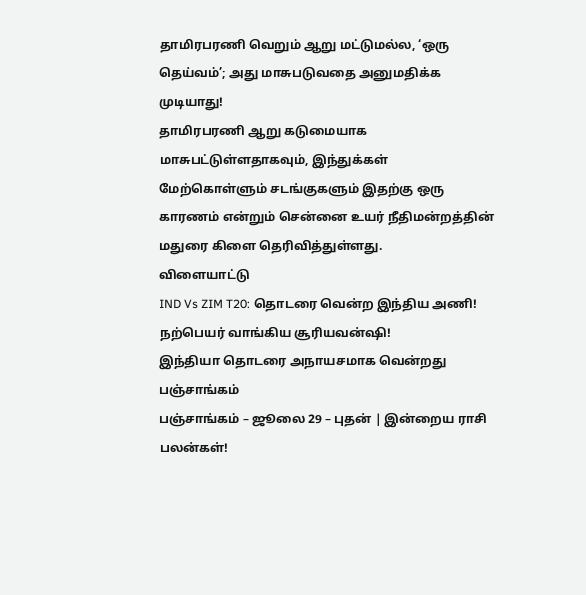தாமிரபரணி வெறும் ஆறு மட்டுமல்ல, ‘ஒரு தெய்வம்’; அது மாசுபடுவதை அனுமதிக்க முடியாது!
தாமிரபரணி ஆறு கடுமையாக மாசுபட்டுள்ளதாகவும், இந்துக்கள் மேற்கொள்ளும் சடங்குகளும் இதற்கு ஒரு காரணம் என்றும் சென்னை உயர் நீதிமன்றத்தின் மதுரை கிளை தெரிவித்துள்ளது.
விளையாட்டு
IND Vs ZIM T20: தொடரை வென்ற இந்திய அணி! நற்பெயர் வாங்கிய சூரியவன்ஷி!
இந்தியா தொடரை அநாயசமாக வென்றது
பஞ்சாங்கம்
பஞ்சாங்கம் – ஜூலை 29 – புதன் | இன்றைய ராசி பலன்கள்!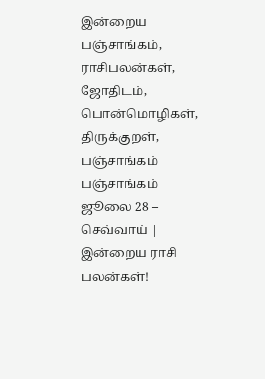இன்றைய பஞ்சாங்கம், ராசிபலன்கள், ஜோதிடம், பொன்மொழிகள், திருக்குறள்,
பஞ்சாங்கம்
பஞ்சாங்கம் ஜூலை 28 – செவ்வாய் | இன்றைய ராசி பலன்கள்!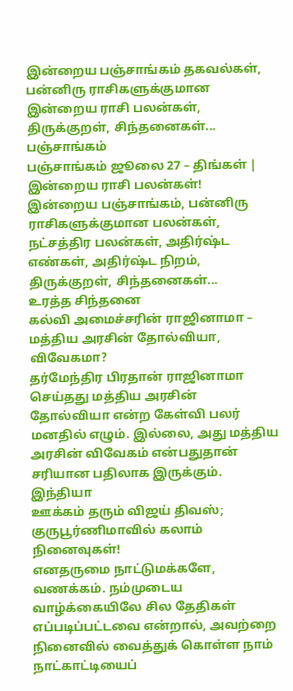இன்றைய பஞ்சாங்கம் தகவல்கள், பன்னிரு ராசிகளுக்குமான இன்றைய ராசி பலன்கள், திருக்குறள், சிந்தனைகள்...
பஞ்சாங்கம்
பஞ்சாங்கம் ஜூலை 27 – திங்கள் | இன்றைய ராசி பலன்கள்!
இன்றைய பஞ்சாங்கம், பன்னிரு ராசிகளுக்குமான பலன்கள், நட்சத்திர பலன்கள், அதிர்ஷ்ட எண்கள், அதிர்ஷ்ட நிறம், திருக்குறள், சிந்தனைகள்...
உரத்த சிந்தனை
கல்வி அமைச்சரின் ராஜினாமா – மத்திய அரசின் தோல்வியா, விவேகமா?
தர்மேந்திர பிரதான் ராஜினாமா செய்தது மத்திய அரசின் தோல்வியா என்ற கேள்வி பலர் மனதில் எழும். இல்லை, அது மத்திய அரசின் விவேகம் என்பதுதான் சரியான பதிலாக இருக்கும்.
இந்தியா
ஊக்கம் தரும் விஜய் திவஸ்; குருபூர்ணிமாவில் கலாம் நினைவுகள்!
எனதருமை நாட்டுமக்களே, வணக்கம். நம்முடைய வாழ்க்கையிலே சில தேதிகள் எப்படிப்பட்டவை என்றால், அவற்றை நினைவில் வைத்துக் கொள்ள நாம் நாட்காட்டியைப்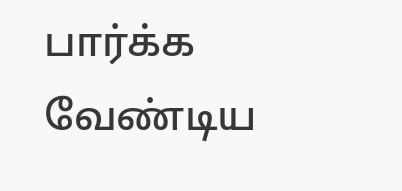பார்க்க வேண்டிய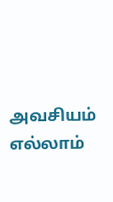அவசியம் எல்லாம்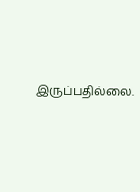இருப்பதில்லை.